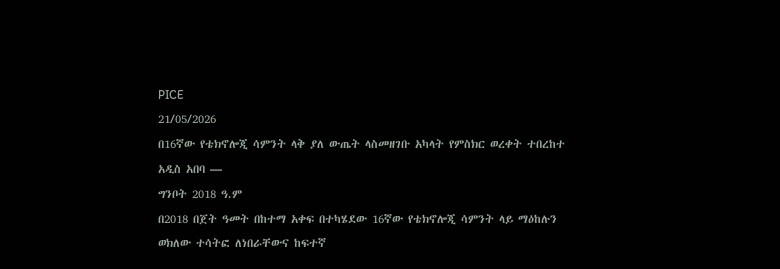PICE
21/05/2026
በ16ኛው የቴክኖሎጂ ሳምንት ላቅ ያለ ውጤት ላስመዘገቡ አካላት የምስክር ወረቀት ተበረከተ
አዲስ አበባ —
ግንቦት 2018 ዓ.ም
በ2018 በጀት ዓመት በከተማ አቀፍ በተካሄደው 16ኛው የቴክኖሎጂ ሳምንት ላይ ማዕከሉን ወክለው ተሳትፎ ለነበራቸውና ከፍተኛ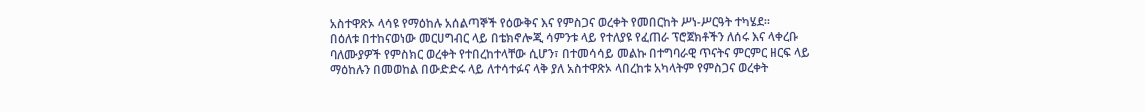አስተዋጽኦ ላሳዩ የማዕከሉ አሰልጣኞች የዕውቅና እና የምስጋና ወረቀት የመበርከት ሥነ-ሥርዓት ተካሄደ።
በዕለቱ በተከናወነው መርሀግብር ላይ በቴክኖሎጂ ሳምንቱ ላይ የተለያዩ የፈጠራ ፕሮጀክቶችን ለሰሩ እና ላቀረቡ ባለሙያዎች የምስክር ወረቀት የተበረከተላቸው ሲሆን፣ በተመሳሳይ መልኩ በተግባራዊ ጥናትና ምርምር ዘርፍ ላይ ማዕከሉን በመወከል በውድድሩ ላይ ለተሳተፉና ላቅ ያለ አስተዋጽኦ ላበረከቱ አካላትም የምስጋና ወረቀት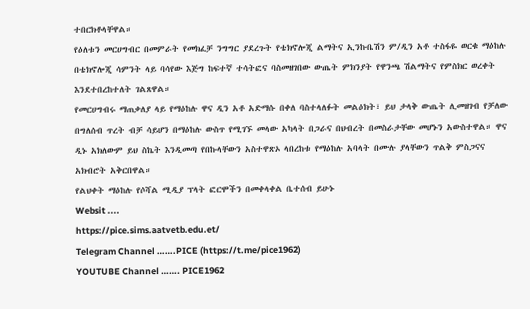ተበርክቶላቸዋል።
የዕለቱን መርሀግብር በመምራት የመክፈቻ ንግግር ያደረጉት የቴክኖሎጂ ልማትና ኢንኩቤሽን ም/ዲን አቶ ተስፋዬ ወርቁ ማዕከሉ በቴክኖሎጂ ሳምንት ላይ ባሳየው እጅግ ከፍተኛ ተሳትፎና ባስመዘገበው ውጤት ምክንያት የዋንጫ ሽልማትና የምስክር ወረቀት እንደተበረከተለት ገልጸዋል።
የመርሀግብሩ ማጠቃለያ ላይ የማዕከሉ ዋና ዲን አቶ አድማሱ በቀለ ባስተላለፉት መልዕክት፣ ይህ ታላቅ ውጤት ሊመዘገብ የቻለው በግለሰብ ጥረት ብቻ ሳይሆን በማዕከሉ ውስጥ የሚገኙ መላው አካላት በጋራና በህብረት በመስራታቸው መሆኑን አውስተዋል። ዋና ዲኑ አክለውም ይህ ስኬት እንዲመጣ የበኩላቸውን አስተዋጽኦ ላበረከቱ የማዕከሉ አባላት በሙሉ ያላቸውን ጥልቅ ምስጋናና አክብሮት አቅርበዋል።
የልህቀት ማዕከሉ የሶሻል ሚዲያ ፕላት ፎርሞችን በመቀላቀል ቤተሰብ ይሁኑ
Websit ....
https://pice.sims.aatvetb.edu.et/
Telegram Channel …….PICE (https://t.me/pice1962)
YOUTUBE Channel ……. PICE1962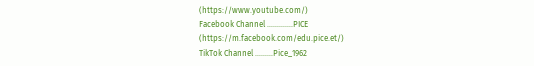(https://www.youtube.com/)
Facebook Channel ………….PICE
(https://m.facebook.com/edu.pice.et/)
TikTok Channel ………Pice_1962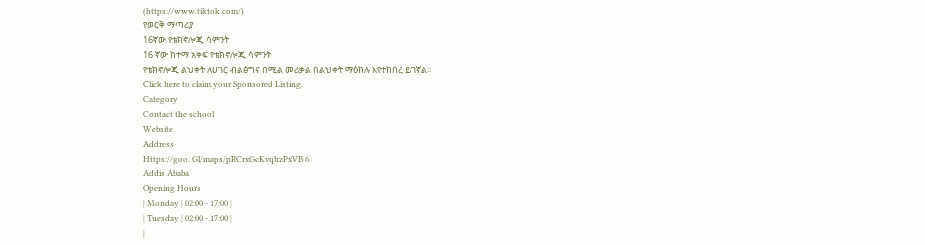(https://www.tiktok.com/)
የወርቅ ማጣሪያ
16ኛው የቴክኖሎጂ ሳምንት
16 ኛው ከተማ አቀፍ የቴክኖሎጂ ሳምንት
የቴክኖሎጂ ልህቀት ለሀገር ብልፅግና በሚል መሪቃል በልህቀት ማዕከሉ እየተከበረ ይገኛል፡፡
Click here to claim your Sponsored Listing.
Category
Contact the school
Website
Address
Https://goo. Gl/maps/pRCrxGcKvqhzPxVB 6
Addis Ababa
Opening Hours
| Monday | 02:00 - 17:00 |
| Tuesday | 02:00 - 17:00 |
|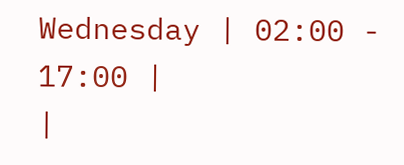Wednesday | 02:00 - 17:00 |
|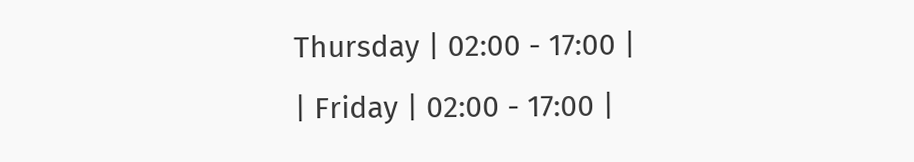Thursday | 02:00 - 17:00 |
| Friday | 02:00 - 17:00 |